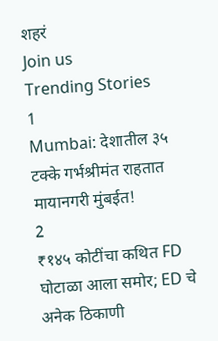शहरं
Join us
Trending Stories
1
Mumbai: देशातील ३५ टक्के गर्भश्रीमंत राहतात मायानगरी मुंबईत!
2
₹१४५ कोटींचा कथित FD घोटाळा आला समोर; ED चे अनेक ठिकाणी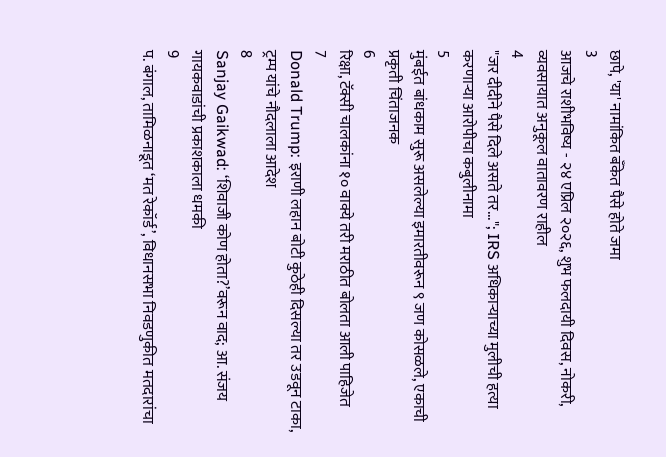छापे, 'या' नामांकित बँकेत पैसे होते जमा
3
आजचे राशीभविष्य - २४ एप्रिल २०२६, शुभ फलदायी दिवस, नोकरी, व्यवसायात अनुकूल वातावरण राहील
4
"जर दीदीने पैसे दिले असते तर..."; IRS अधिकाऱ्याच्या मुलीची हत्या करणाऱ्या आरोपीचा कबुलीनामा
5
मुंबईत बांधकाम सुरू असलेल्या इमारतीवरून ९ जण कोसळले, एकाची प्रकृती चिंताजनक
6
रिक्षा, टॅक्सी चालकांना १० वाक्ये तरी मराठीत बोलता आली पाहिजेत
7
Donald Trump: इराणी लहान बोटी कुठेही दिसल्या तर उडवून टाका, ट्रम्प यांचे नौदलाला आदेश
8
Sanjay Gaikwad: ‘शिवाजी कोण होता?’वरून वाद; आ. संजय गायकवाडांची प्रकाशकाला धमकी
9
प. बंगाल, तामिळनाडूत ‘मत रेकॉर्ड’, विधानसभा निवडणुकीत मतदारांचा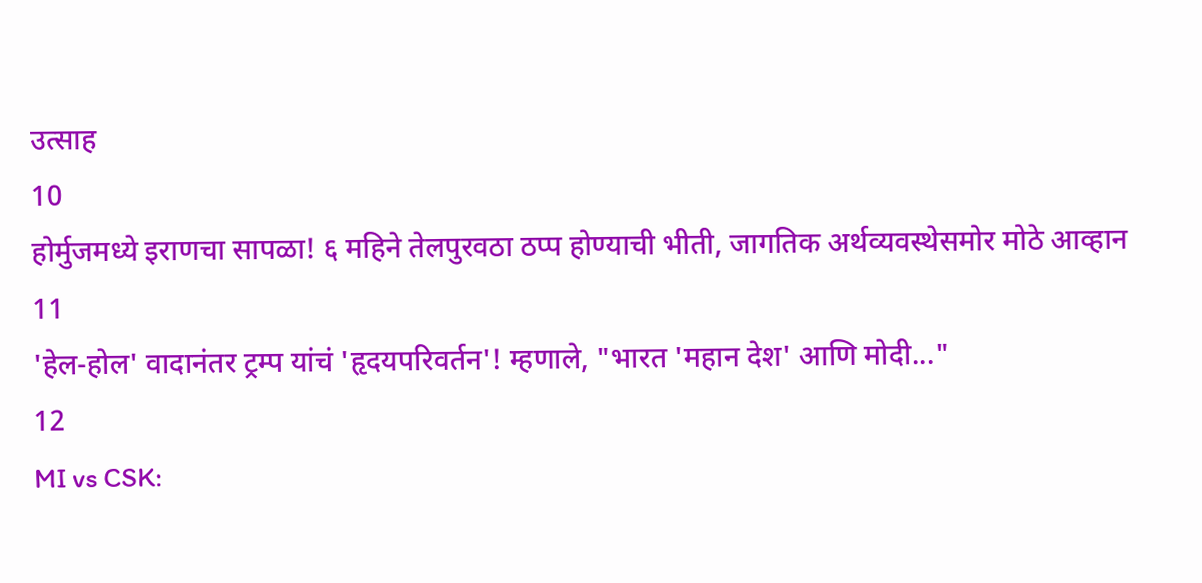उत्साह
10
होर्मुजमध्ये इराणचा सापळा! ६ महिने तेलपुरवठा ठप्प होण्याची भीती, जागतिक अर्थव्यवस्थेसमोर मोठे आव्हान
11
'हेल-होल' वादानंतर ट्रम्प यांचं 'हृदयपरिवर्तन'! म्हणाले, "भारत 'महान देश' आणि मोदी..."
12
MI vs CSK: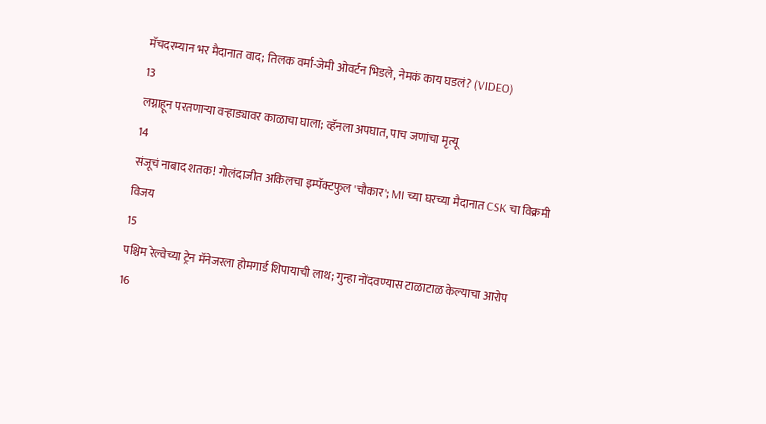मॅचदरम्यान भर मैदानात वाद; तिलक वर्मा-जेमी ओवर्टन भिडले, नेमकं काय घडलं? (VIDEO)
13
लग्नाहून परतणाऱ्या वऱ्हाड्यावर काळाचा घाला; व्हॅनला अपघात, पाच जणांचा मृत्यू
14
संजूचं नाबाद शतक! गोलंदाजीत अकिलचा इम्पॅक्टफुल 'चौकार'; MI च्या घरच्या मैदानात CSK चा विक्रमी विजय
15
पश्चिम रेल्वेच्या ट्रेन मॅनेजरला होमगार्ड शिपायाची लाथ; गुन्हा नोंदवण्यास टाळाटाळ केल्याचा आरोप
16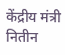केंद्रीय मंत्री नितीन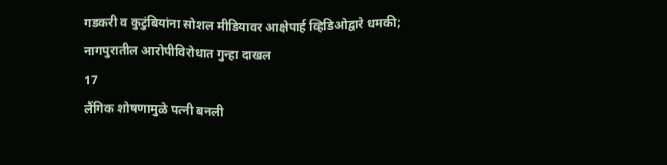गडकरी व कुटुंबियांना सोशल मीडियावर आक्षेपार्ह व्हिडिओद्वारे धमकी; नागपुरातील आरोपीविरोधात गुन्हा दाखल
17
लैंगिक शोषणामुळे पत्नी बनली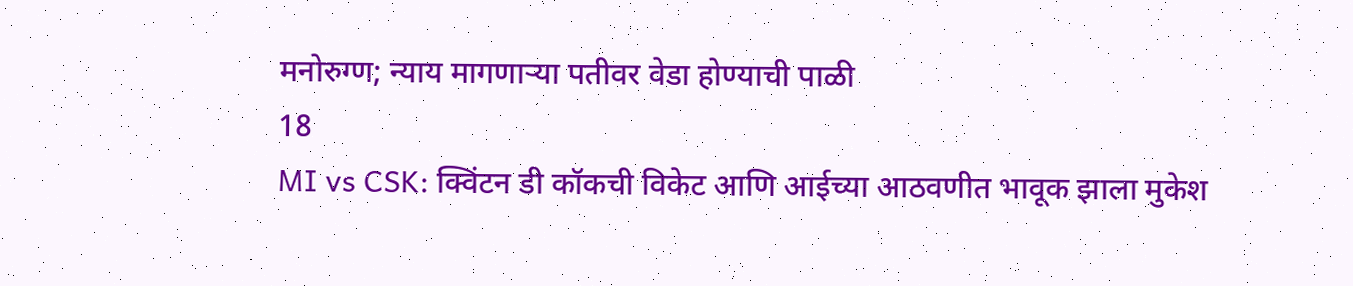मनोरुग्ण; न्याय मागणाऱ्या पतीवर वेडा होण्याची पाळी
18
MI vs CSK: क्विंटन डी कॉकची विकेट आणि आईच्या आठवणीत भावूक झाला मुकेश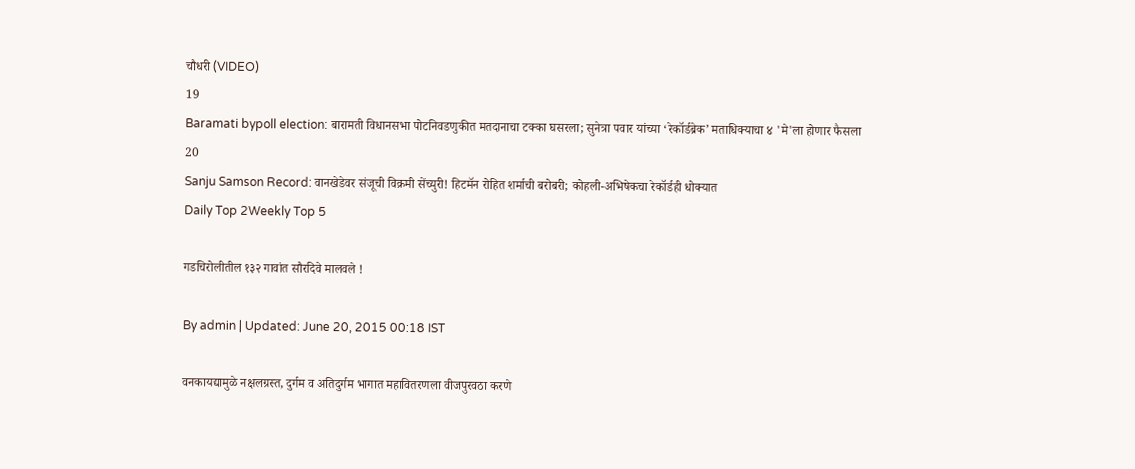चौधरी (VIDEO)
19
Baramati bypoll election: बारामती विधानसभा पोटनिवडणुकीत मतदानाचा टक्का घसरला; सुनेत्रा पवार यांच्या ‘रेकॉर्डब्रेक’ मताधिक्याचा ४ 'मे'ला होणार फैसला
20
Sanju Samson Record: वानखेडेवर संजूची विक्रमी सेंच्युरी! हिटमॅन रोहित शर्माची बरोबरी; कोहली-अभिषेकचा रेकॉर्डही धोक्यात
Daily Top 2Weekly Top 5

गडचिरोलीतील १३२ गावांत सौरदिवे मालवले !

By admin | Updated: June 20, 2015 00:18 IST

वनकायद्यामुळे नक्षलग्रस्त, दुर्गम व अतिदुर्गम भागात महावितरणला वीजपुरवठा करणे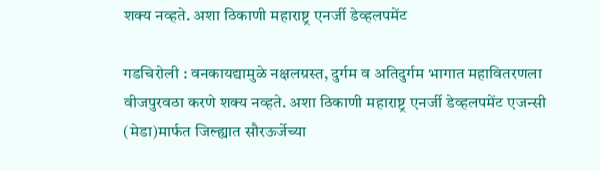शक्य नव्हते. अशा ठिकाणी महाराष्ट्र एनर्जी डेव्हलपमेंट

गडचिरोली : वनकायद्यामुळे नक्षलग्रस्त, दुर्गम व अतिदुर्गम भागात महावितरणला वीजपुरवठा करणे शक्य नव्हते. अशा ठिकाणी महाराष्ट्र एनर्जी डेव्हलपमेंट एजन्सी (मेडा)मार्फत जिल्ह्यात सौरऊर्जेच्या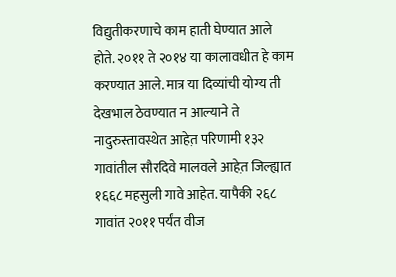विद्युतीकरणाचे काम हाती घेण्यात आले होते. २०११ ते २०१४ या कालावधीत हे काम करण्यात आले. मात्र या दिव्यांची योग्य ती देखभाल ठेवण्यात न आल्याने ते नादुरुस्तावस्थेत आहेत़ परिणामी १३२ गावांतील सौरदिवे मालवले आहेत़ जिल्ह्यात १६६८ महसुली गावे आहेत. यापैकी २६८ गावांत २०११ पर्यंत वीज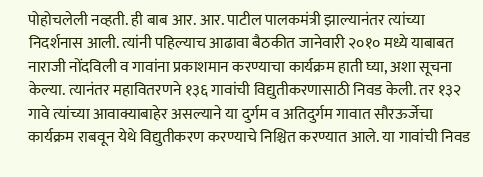पोहोचलेली नव्हती. ही बाब आर. आर. पाटील पालकमंत्री झाल्यानंतर त्यांच्या निदर्शनास आली. त्यांनी पहिल्याच आढावा बैठकीत जानेवारी २०१० मध्ये याबाबत नाराजी नोंदविली व गावांना प्रकाशमान करण्याचा कार्यक्रम हाती घ्या, अशा सूचना केल्या. त्यानंतर महावितरणने १३६ गावांची विद्युतीकरणासाठी निवड केली. तर १३२ गावे त्यांच्या आवाक्याबाहेर असल्याने या दुर्गम व अतिदुर्गम गावात सौरऊर्जेचा कार्यक्रम राबवून येथे विद्युतीकरण करण्याचे निश्चित करण्यात आले. या गावांची निवड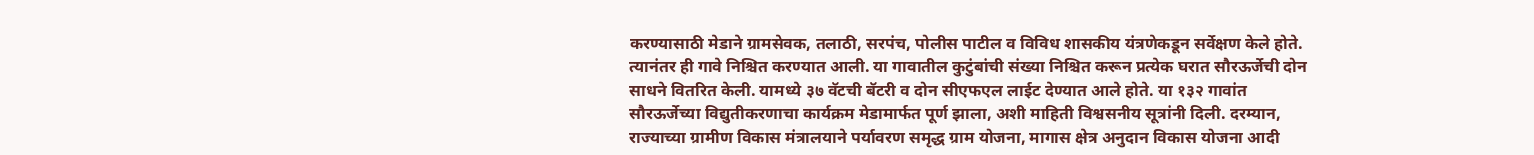करण्यासाठी मेडाने ग्रामसेवक, तलाठी, सरपंच, पोलीस पाटील व विविध शासकीय यंत्रणेकडून सर्वेक्षण केले होते. त्यानंतर ही गावे निश्चित करण्यात आली. या गावातील कुटुंबांची संख्या निश्चित करून प्रत्येक घरात सौरऊर्जेची दोन साधने वितरित केली. यामध्ये ३७ वॅटची बॅटरी व दोन सीएफएल लाईट देण्यात आले होते. या १३२ गावांत सौरऊर्जेच्या विद्युतीकरणाचा कार्यक्रम मेडामार्फत पूर्ण झाला, अशी माहिती विश्वसनीय सूत्रांनी दिली. दरम्यान, राज्याच्या ग्रामीण विकास मंत्रालयाने पर्यावरण समृद्ध ग्राम योजना, मागास क्षेत्र अनुदान विकास योजना आदी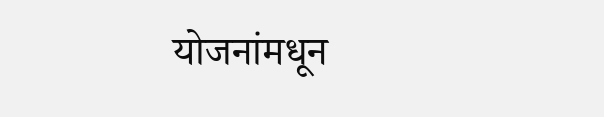योजनांमधून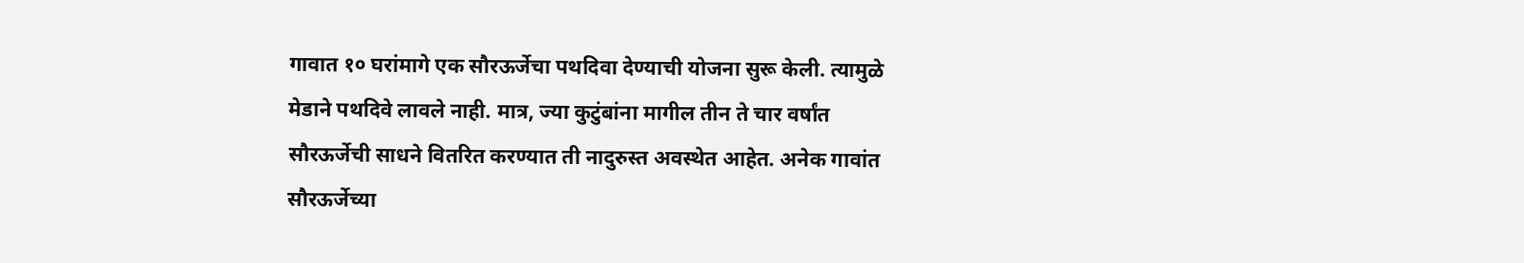गावात १० घरांमागे एक सौरऊर्जेचा पथदिवा देण्याची योजना सुरू केली. त्यामुळे मेडाने पथदिवे लावले नाही. मात्र, ज्या कुटुंबांना मागील तीन ते चार वर्षांत सौरऊर्जेची साधने वितरित करण्यात ती नादुरुस्त अवस्थेत आहेत. अनेक गावांत सौरऊर्जेच्या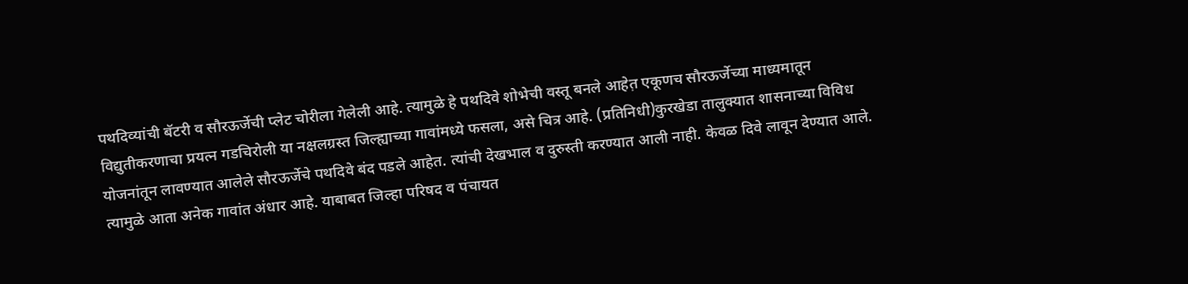पथदिव्यांची बॅटरी व सौरऊर्जेची प्लेट चोरीला गेलेली आहे. त्यामुळे हे पथदिवे शोभेची वस्तू बनले आहेत़ एकूणच सौरऊर्जेच्या माध्यमातून विद्युतीकरणाचा प्रयत्न गडचिरोली या नक्षलग्रस्त जिल्ह्याच्या गावांमध्ये फसला, असे चित्र आहे. (प्रतिनिधी)कुरखेडा तालुक्यात शासनाच्या विविध योजनांतून लावण्यात आलेले सौरऊर्जेचे पथदिवे बंद पडले आहेत. त्यांची देखभाल व दुरुस्ती करण्यात आली नाही. केवळ दिवे लावून देण्यात आले. त्यामुळे आता अनेक गावांत अंधार आहे. याबाबत जिल्हा परिषद व पंचायत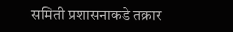समिती प्रशासनाकडे तक्रार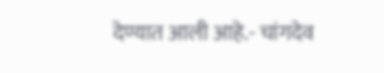देण्यात आली आहे.- चांगदेव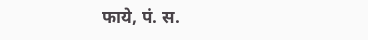फाये, पं. स.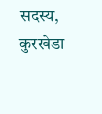सदस्य, कुरखेडा